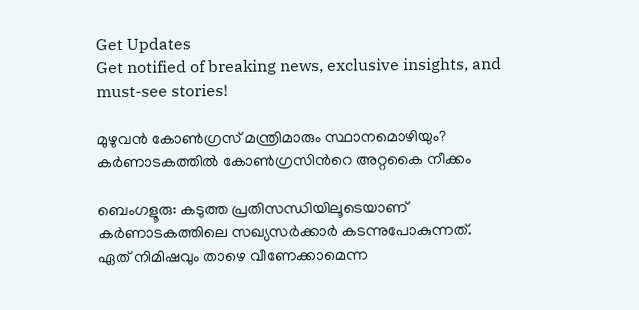Get Updates
Get notified of breaking news, exclusive insights, and must-see stories!

മുഴുവന്‍ കോണ്‍ഗ്രസ് മന്ത്രിമാരും സ്ഥാനമൊഴിയും? കര്‍ണാടകത്തില്‍ കോണ്‍ഗ്രസിന്‍റെ അറ്റകൈ നീക്കം

ബെംഗളൂരു: കടുത്ത പ്രതിസന്ധിയിലൂടെയാണ് കര്‍ണാടകത്തിലെ സഖ്യസര്‍ക്കാര്‍ കടന്നുപോകുന്നത്. ഏത് നിമിഷവും താഴെ വീണേക്കാമെന്ന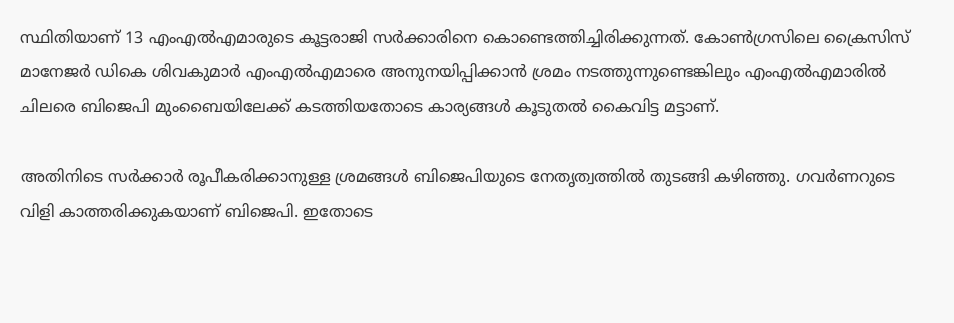സ്ഥിതിയാണ് 13 എംഎല്‍എമാരുടെ കൂട്ടരാജി സര്‍ക്കാരിനെ കൊണ്ടെത്തിച്ചിരിക്കുന്നത്. കോണ്‍ഗ്രസിലെ ക്രൈസിസ് മാനേജര്‍ ഡികെ ശിവകുമാര്‍ എംഎല്‍എമാരെ അനുനയിപ്പിക്കാന്‍ ശ്രമം നടത്തുന്നുണ്ടെങ്കിലും എംഎല്‍എമാരില്‍ ചിലരെ ബിജെപി മുംബൈയിലേക്ക് കടത്തിയതോടെ കാര്യങ്ങള്‍ കൂടുതല്‍ കൈവിട്ട മട്ടാണ്.

അതിനിടെ സര്‍ക്കാര്‍ രൂപീകരിക്കാനുള്ള ശ്രമങ്ങള്‍ ബിജെപിയുടെ നേതൃത്വത്തില്‍ തുടങ്ങി കഴിഞ്ഞു. ഗവര്‍ണറുടെ വിളി കാത്തരിക്കുകയാണ് ബിജെപി. ഇതോടെ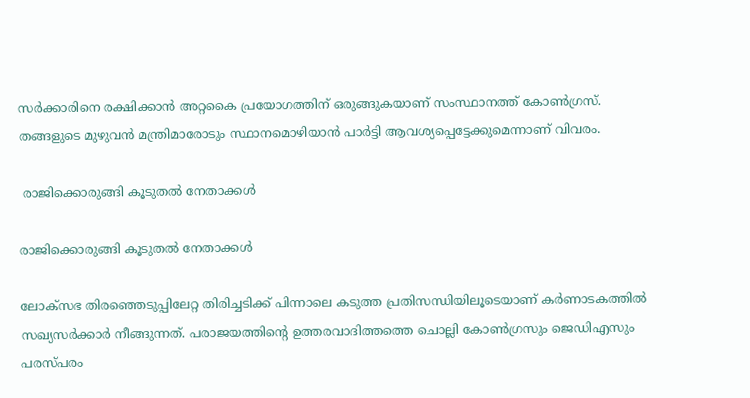സര്‍ക്കാരിനെ രക്ഷിക്കാന്‍ അറ്റകൈ പ്രയോഗത്തിന് ഒരുങ്ങുകയാണ് സംസ്ഥാനത്ത് കോണ്‍ഗ്രസ്. തങ്ങളുടെ മുഴുവന്‍ മന്ത്രിമാരോടും സ്ഥാനമൊഴിയാന്‍ പാര്‍ട്ടി ആവശ്യപ്പെട്ടേക്കുമെന്നാണ് വിവരം.

 രാജിക്കൊരുങ്ങി കൂടുതല്‍ നേതാക്കള്‍

രാജിക്കൊരുങ്ങി കൂടുതല്‍ നേതാക്കള്‍

ലോക്സഭ തിരഞ്ഞെടുപ്പിലേറ്റ തിരിച്ചടിക്ക് പിന്നാലെ കടുത്ത പ്രതിസന്ധിയിലൂടെയാണ് കര്‍ണാടകത്തില്‍ സഖ്യസര്‍ക്കാര്‍ നീങ്ങുന്നത്. പരാജയത്തിന്‍റെ ഉത്തരവാദിത്തത്തെ ചൊല്ലി കോണ്‍ഗ്രസും ജെഡിഎസും പരസ്പരം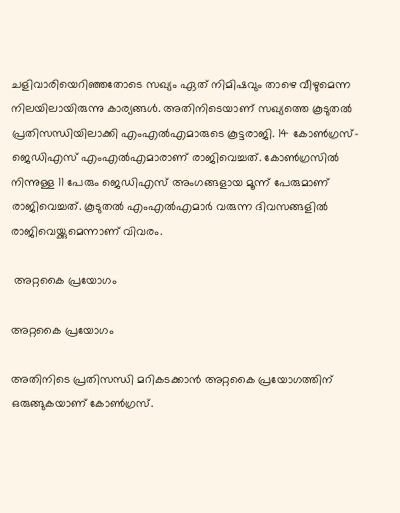ചളിവാരിയെറിഞ്ഞതോടെ സഖ്യം ഏത് നിമിഷവും താഴെ വീഴുമെന്ന നിലയിലായിരുന്നു കാര്യങ്ങള്‍. അതിനിടെയാണ് സഖ്യത്തെ കൂടുതല്‍ പ്രതിസന്ധിയിലാക്കി എംഎല്‍എമാരുടെ കൂട്ടരാജി. 14 കോണ്‍ഗ്രസ്-ജെഡിഎസ് എംഎല്‍എമാരാണ് രാജിവെച്ചത്. കോണ്‍ഗ്രസില്‍ നിന്നുള്ള 11 പേരും ജെഡിഎസ് അംഗങ്ങളായ മൂന്ന് പേരുമാണ് രാജിവെച്ചത്. കൂടുതല്‍ എംഎല്‍എമാര്‍ വരുന്ന ദിവസങ്ങളില്‍ രാജിവെയ്ക്കുമെന്നാണ് വിവരം.

 അറ്റകൈ പ്രയോഗം

അറ്റകൈ പ്രയോഗം

അതിനിടെ പ്രതിസന്ധി മറികടക്കാന്‍ അറ്റകൈ പ്രയോഗത്തിന് ഒരുങ്ങുകയാണ് കോണ്‍ഗ്രസ്.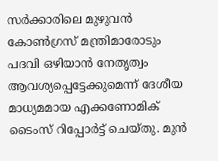സര്‍‍ക്കാരിലെ മുഴുവന്‍ കോണ്‍ഗ്രസ് മന്ത്രിമാരോടും പദവി ഒഴിയാന്‍ നേതൃത്വം ആവശ്യപ്പെട്ടേക്കുമെന്ന് ദേശീയ മാധ്യമമായ എക്കണോമിക് ടൈംസ് റിപ്പോര്‍ട്ട് ചെയ്തു. മുന്‍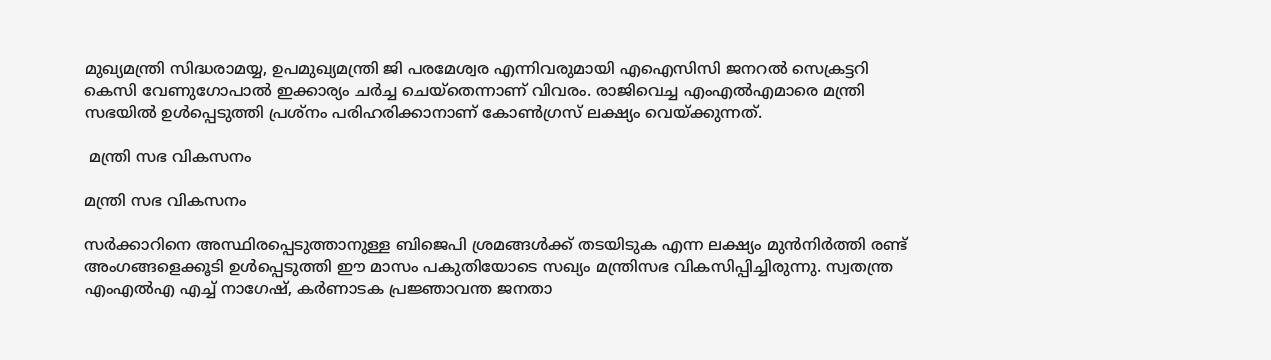മുഖ്യമന്ത്രി സിദ്ധരാമയ്യ, ഉപമുഖ്യമന്ത്രി ജി പരമേശ്വര എന്നിവരുമായി എഐസിസി ജനറല്‍ സെക്രട്ടറി കെസി വേണുഗോപാല്‍ ഇക്കാര്യം ചര്‍ച്ച ചെയ്തെന്നാണ് വിവരം. രാജിവെച്ച എംഎല്‍എമാരെ മന്ത്രി സഭയില്‍ ഉള്‍പ്പെടുത്തി പ്രശ്നം പരിഹരിക്കാനാണ് കോണ്‍ഗ്രസ് ലക്ഷ്യം വെയ്ക്കുന്നത്.

 മന്ത്രി സഭ വികസനം

മന്ത്രി സഭ വികസനം

സര്‍ക്കാറിനെ അസ്ഥിരപ്പെടുത്താനുള്ള ബിജെപി ശ്രമങ്ങള്‍ക്ക് തടയിടുക എന്ന ലക്ഷ്യം മുന്‍നിര്‍ത്തി രണ്ട് അംഗങ്ങളെക്കൂടി ഉള്‍പ്പെടുത്തി ഈ മാസം പകുതിയോടെ സഖ്യം മന്ത്രിസഭ വികസിപ്പിച്ചിരുന്നു. സ്വതന്ത്ര എംഎല്‍എ എച്ച് നാഗേഷ്, കര്‍ണാടക പ്രജ്ഞാവന്ത ജനതാ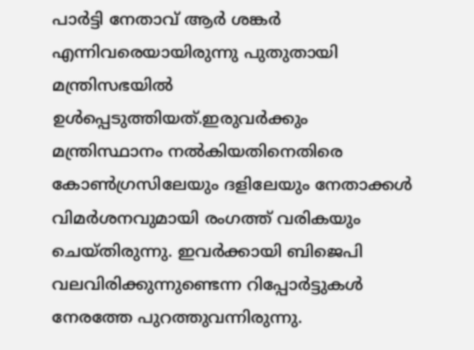പാര്‍ട്ടി നേതാവ് ആര്‍ ശങ്കര്‍ എന്നിവരെയായിരുന്നു പുതുതായി മന്ത്രിസഭയില്‍ ഉള്‍പ്പെടുത്തിയത്.ഇരുവര്‍ക്കും മന്ത്രിസ്ഥാനം നല്‍കിയതിനെതിരെ കോണ്‍ഗ്രസിലേയും ദളിലേയും നേതാക്കള്‍ വിമര്‍ശനവുമായി രംഗത്ത് വരികയും ചെയ്തിരുന്നു. ഇവര്‍ക്കായി ബിജെപി വലവിരിക്കുന്നുണ്ടെന്ന റിപ്പോര്‍ട്ടുകള്‍ നേരത്തേ പുറത്തുവന്നിരുന്നു.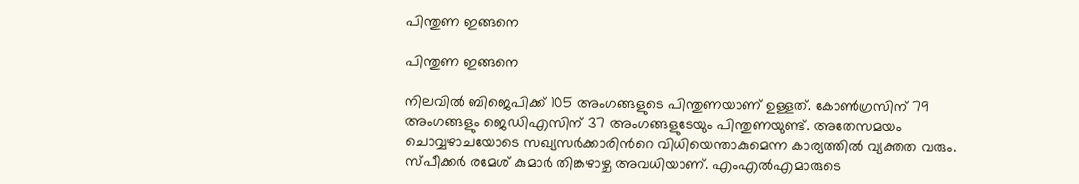പിന്തുണ ഇങ്ങനെ

പിന്തുണ ഇങ്ങനെ

നിലവില്‍ ബിജെപിക്ക് 105 അംഗങ്ങളുടെ പിന്തുണയാണ് ഉള്ളത്. കോണ്‍ഗ്രസിന് 79 അംഗങ്ങളും ജെഡിഎസിന് 37 അംഗങ്ങളുടേയും പിന്തുണയുണ്ട്. അതേസമയം ചൊവ്വഴാചയോടെ സഖ്യസര്‍ക്കാരിന്‍റെ വിധിയെന്താകുമെന്ന കാര്യത്തില്‍ വ്യക്തത വരും. സ്പീക്കര്‍ രമേശ് കുമാര്‍ തിങ്കഴാഴ്ച അവധിയാണ്. എംഎല്‍എമാരുടെ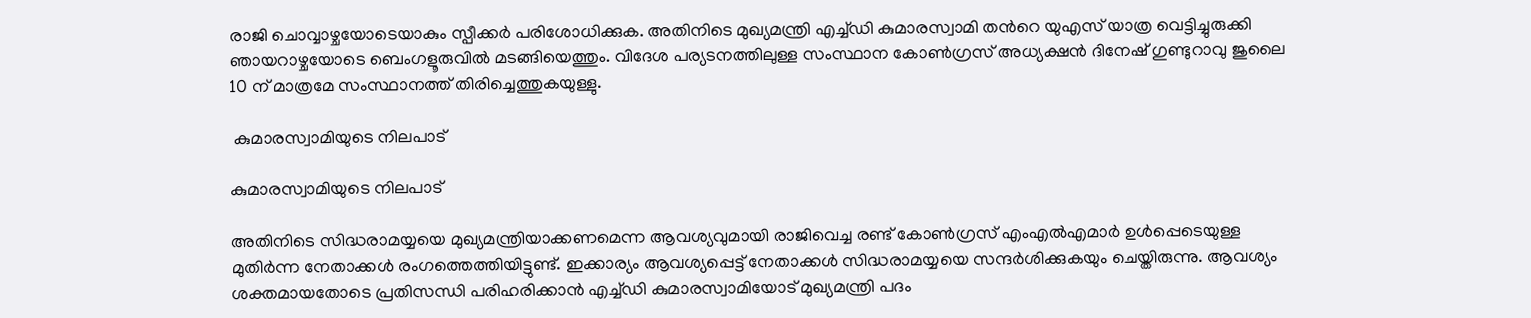രാജി ചൊവ്വാഴ്ചയോടെയാകും സ്പീക്കര്‍ പരിശോധിക്കുക. അതിനിടെ മുഖ്യമന്ത്രി എച്ച്ഡി കുമാരസ്വാമി തന്‍റെ യുഎസ് യാത്ര വെട്ടിച്ചുരുക്കി ഞായറാഴ്ചയോടെ ബെംഗളൂരുവില്‍ മടങ്ങിയെത്തും. വിദേശ പര്യടനത്തിലുള്ള സംസ്ഥാന കോണ്‍ഗ്രസ് അധ്യക്ഷന്‍ ദിനേഷ് ഗുണ്ടുറാവു ജുലൈ 10 ന് മാത്രമേ സംസ്ഥാനത്ത് തിരിച്ചെത്തുകയുള്ളു.

 കുമാരസ്വാമിയുടെ നിലപാട്

കുമാരസ്വാമിയുടെ നിലപാട്

അതിനിടെ സിദ്ധരാമയ്യയെ മുഖ്യമന്ത്രിയാക്കണമെന്ന ആവശ്യവുമായി രാജിവെച്ച രണ്ട് കോണ്‍ഗ്രസ് എംഎല്‍എമാര്‍ ഉള്‍പ്പെടെയുള്ള മുതിര്‍ന്ന നേതാക്കള്‍ രംഗത്തെത്തിയിട്ടുണ്ട്. ഇക്കാര്യം ആവശ്യപ്പെട്ട് നേതാക്കള്‍ സിദ്ധരാമയ്യയെ സന്ദര്‍ശിക്കുകയും ചെയ്തിരുന്നു. ആവശ്യം ശക്തമായതോടെ പ്രതിസന്ധി പരിഹരിക്കാന്‍ എച്ച്ഡി കുമാരസ്വാമിയോട് മുഖ്യമന്ത്രി പദം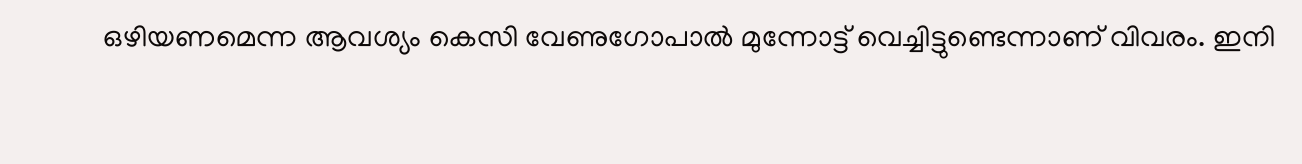ഒഴിയണമെന്ന ആവശ്യം കെസി വേണുഗോപാല്‍ മുന്നോട്ട് വെച്ചിട്ടുണ്ടെന്നാണ് വിവരം. ഇനി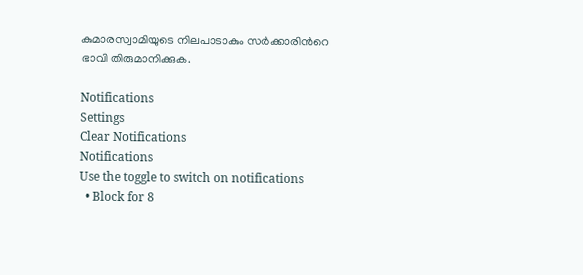കുമാരസ്വാമിയുടെ നിലപാടാകും സര്‍ക്കാരിന്‍റെ ഭാവി തിരുമാനിക്കുക.

Notifications
Settings
Clear Notifications
Notifications
Use the toggle to switch on notifications
  • Block for 8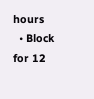hours
  • Block for 12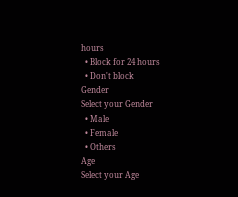hours
  • Block for 24 hours
  • Don't block
Gender
Select your Gender
  • Male
  • Female
  • Others
Age
Select your Age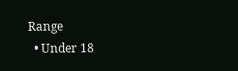Range
  • Under 18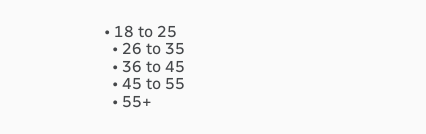• 18 to 25
  • 26 to 35
  • 36 to 45
  • 45 to 55
  • 55+